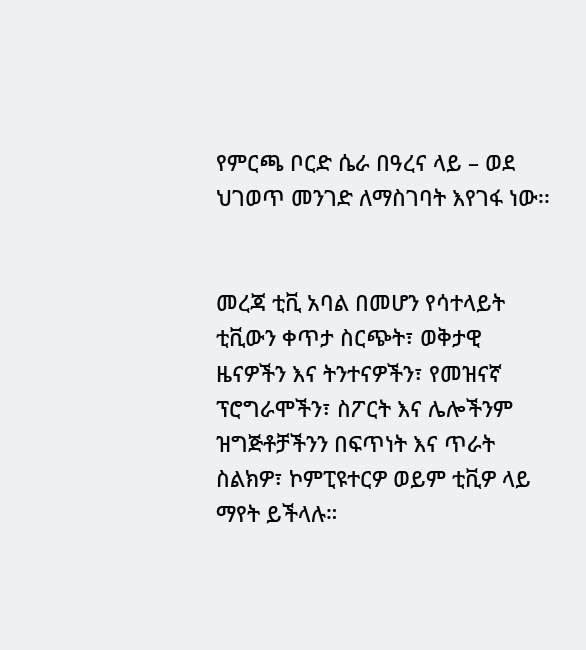የምርጫ ቦርድ ሴራ በዓረና ላይ – ወደ ህገወጥ መንገድ ለማስገባት እየገፋ ነው፡፡


መረጃ ቲቪ አባል በመሆን የሳተላይት ቲቪውን ቀጥታ ስርጭት፣ ወቅታዊ ዜናዎችን እና ትንተናዎችን፣ የመዝናኛ ፕሮግራሞችን፣ ስፖርት እና ሌሎችንም ዝግጅቶቻችንን በፍጥነት እና ጥራት ስልክዎ፣ ኮምፒዩተርዎ ወይም ቲቪዎ ላይ ማየት ይችላሉ።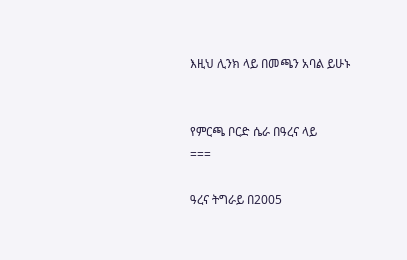እዚህ ሊንክ ላይ በመጫን አባል ይሁኑ


የምርጫ ቦርድ ሴራ በዓረና ላይ
===

ዓረና ትግራይ በ2005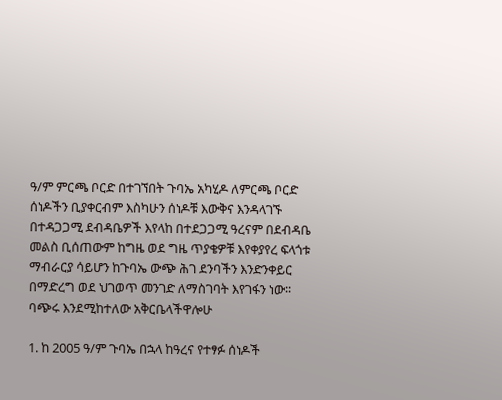ዓ/ም ምርጫ ቦርድ በተገኘበት ጉባኤ አካሂዶ ለምርጫ ቦርድ ሰነዶችን ቢያቀርብም እስካሁን ሰነዶቹ እውቅና እንዳላገኙ በተዳጋጋሚ ደብዳቤዎች እየላከ በተደጋጋሚ ዓረናም በደብዳቤ መልስ ቢሰጠውም ከግዜ ወደ ግዜ ጥያቄዎቹ እየቀያየረ ፍላጎቱ ማብራርያ ሳይሆን ከጉባኤ ውጭ ሕገ ደንባችን እንድንቀይር በማድረግ ወደ ህገወጥ መንገድ ለማስገባት እየገፋን ነው፡፡ባጭሩ እንደሚከተለው አቅርቤላችዋሎሁ

1. ከ 2005 ዓ/ም ጉባኤ በኋላ ከዓረና የተፃፉ ሰነዶች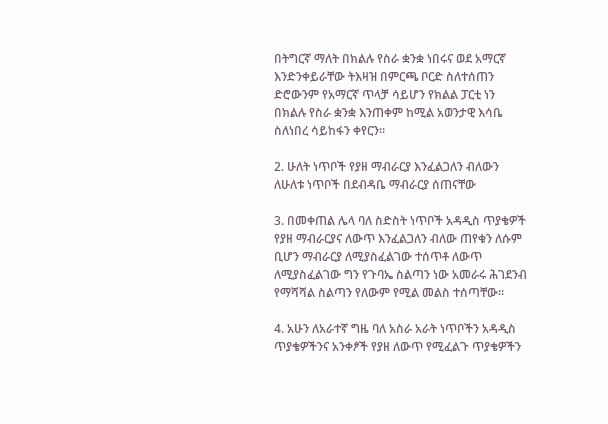በትግርኛ ማለት በክልሉ የስራ ቋንቋ ነበሩና ወደ አማርኛ እንድንቀይራቸው ትእዛዝ በምርጫ ቦርድ ስለተሰጠን ድሮውንም የአማርኛ ጥላቻ ሳይሆን የክልል ፓርቲ ነን በክልሉ የስራ ቋንቋ እንጠቀም ከሚል አወንታዊ እሳቤ ስለነበረ ሳይከፋን ቀየርን፡፡

2. ሁለት ነጥቦች የያዘ ማብራርያ እንፈልጋለን ብለውን ለሁለቱ ነጥቦች በደብዳቤ ማብራርያ ሰጠናቸው

3. በመቀጠል ሌላ ባለ ስድስት ነጥቦች አዳዲስ ጥያቄዎች የያዘ ማብራርያና ለውጥ እንፈልጋለን ብለው ጠየቁን ለሱም ቢሆን ማብራርያ ለሚያስፈልገው ተሰጥቶ ለውጥ ለሚያስፈልገው ግን የጉባኤ ስልጣን ነው አመራሩ ሕገደንብ የማሻሻል ስልጣን የለውም የሚል መልስ ተሰጣቸው፡፡

4. አሁን ለአራተኛ ግዜ ባለ አስራ አራት ነጥቦችን አዳዲስ ጥያቄዎችንና አንቀፆች የያዘ ለውጥ የሚፈልጉ ጥያቄዎችን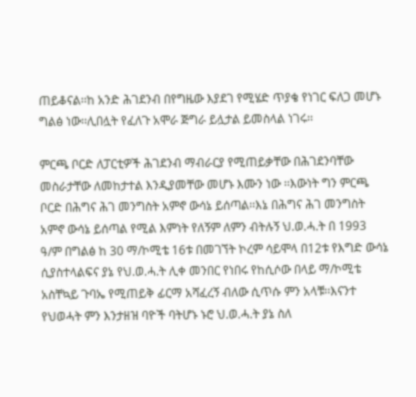ጠይቆናል፡፡ከ አንድ ሕገደንብ በየግዜው እያደገ የሚሄድ ጥያቄ የነገር ፍለጋ መሆኑ ግልፅ ነው፡፡ሊበሏት የፈለጉ አሞራ ጅግራ ይሏታል ይመስላል ነገሩ፡፡

ምርጫ ቦርድ ለፓርቲዎች ሕገደንብ ማብራርያ የሚጠይቃቸው በሕገደንባቸው መስራታቸው ለመከታተል እንዲያመቸው መሆኑ እሙን ነው ፡፡እውነት ግን ምርጫ ቦርድ በሕግና ሕገ መንግስት አምኖ ውሳኔ ይሰጣል፡፡እኔ በሕግና ሕገ መንግስት አምኖ ውሳኔ ይሰጣል የሚል እምነት የለኝም ለምን ብትሉኝ ህ.ወ.ሓ.ት በ 1993 ዓ/ም በግልፅ ከ 30 ማ/ኮሚቴ 16ቱ በመገኘት ኮረም ሳይሞላ በ12ቱ የእግድ ውሳኔ ሲያስተላልፍና ያኔ የህ.ወ.ሓ.ት ሊቀ መንበር የነበሩ የከሲሶው በላይ ማ/ኮሚቴ አስቸኳይ ጉባኤ የሚጠይቅ ፊርማ አሻፈረኝ ብለው ሲጥሱ ምን አላቹ፡፡እናንተ የህወሓት ምን እንታዘዝ ባዮች ባትሆኑ ኑሮ ህ.ወ.ሓ.ት ያኔ ስለ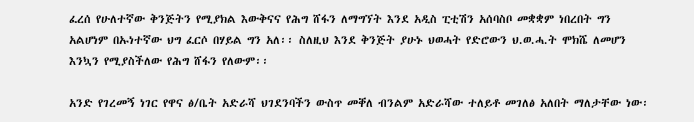ፈረሰ የሁለተኛው ቅንጅትን የሚያክል እውቅናና የሕግ ሸፋን ለማግኘት እንደ አዲስ ፒቲሽን አሰባስቦ መቋቋም ነበረበት ግን አልሆነም በኡነተኛው ህግ ፈርሶ በሃይል ግን አለ፡፡ ስለዚህ እንደ ቅንጅት ያሁኑ ህወሓት የድሮውን ህ.ወ.ሓ.ት ሞክሼ ለመሆን እንኳን የሚያስችለው የሕግ ሸፋን የለውም፡፡

አንድ የገረመኝ ነገር የዋና ፅ/ቤት አድራሻ ህገደንባችን ውስጥ መቐለ ብንልም አድራሻው ተለይቶ መገለፅ አለበት ማለታቸው ነው፡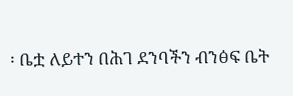፡ ቤቷ ለይተን በሕገ ደንባችን ብንፅፍ ቤት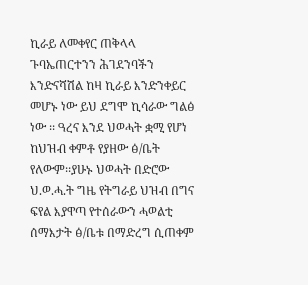ኪራይ ለመቀየር ጠቅላላ ጉባኤጠርተንን ሕገደንባችን እንድናሻሽል ከዛ ኪራይ እንድንቀይር መሆኑ ነው ይህ ደግሞ ኪሳራው ግልፅ ነው ፡፡ ዓረና እንደ ህወሓት ቋሚ የሆነ ከህዝብ ቀምቶ የያዘው ፅ/ቤት የለውም፡፡ያሁኑ ህወሓት በድሮው ህ.ወ.ሓ.ት ግዜ የትግራይ ህዝብ በግና ፍየል እያዋጣ የተሰራውን ሓወልቲ ሰማእታት ፅ/ቤቱ በማድረግ ሲጠቀም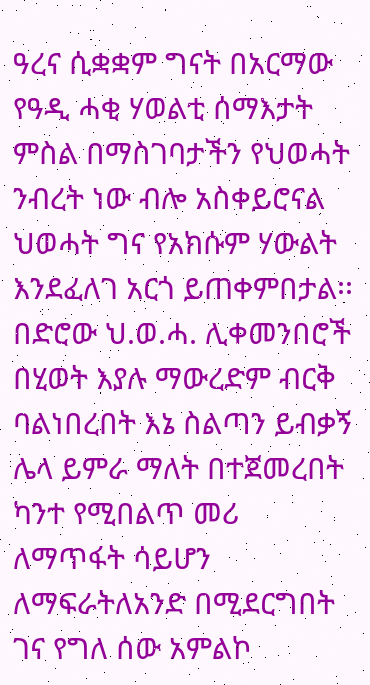ዓረና ሲቋቋም ግናት በአርማው የዓዲ ሓቂ ሃወልቲ ሰማእታት ምስል በማስገባታችን የህወሓት ንብረት ነው ብሎ አስቀይሮናል ህወሓት ግና የአክሱም ሃውልት እንደፈለገ አርጎ ይጠቀምበታል፡፡በድሮው ህ.ወ.ሓ. ሊቀመንበሮች በሂወት እያሉ ማውረድም ብርቅ ባልነበረበት እኔ ስልጣን ይብቃኝ ሌላ ይምራ ማለት በተጀመረበት ካንተ የሚበልጥ መሪ ለማጥፋት ሳይሆን ለማፍራትለአንድ በሚደርግበት ገና የግለ ሰው አምልኮ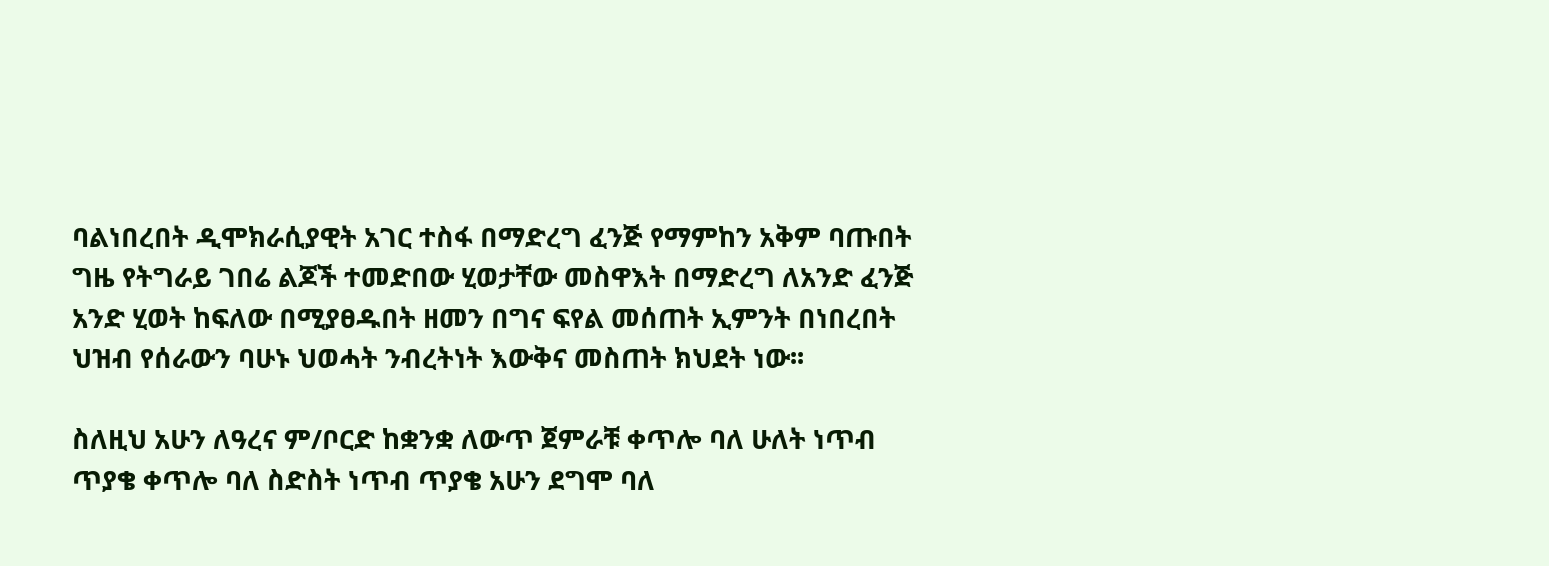ባልነበረበት ዲሞክራሲያዊት አገር ተስፋ በማድረግ ፈንጅ የማምከን አቅም ባጡበት ግዜ የትግራይ ገበሬ ልጆች ተመድበው ሂወታቸው መስዋእት በማድረግ ለአንድ ፈንጅ አንድ ሂወት ከፍለው በሚያፀዱበት ዘመን በግና ፍየል መሰጠት ኢምንት በነበረበት ህዝብ የሰራውን ባሁኑ ህወሓት ንብረትነት እውቅና መስጠት ክህደት ነው፡፡

ስለዚህ አሁን ለዓረና ም/ቦርድ ከቋንቋ ለውጥ ጀምራቹ ቀጥሎ ባለ ሁለት ነጥብ ጥያቄ ቀጥሎ ባለ ስድስት ነጥብ ጥያቄ አሁን ደግሞ ባለ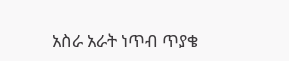አስራ አራት ነጥብ ጥያቄ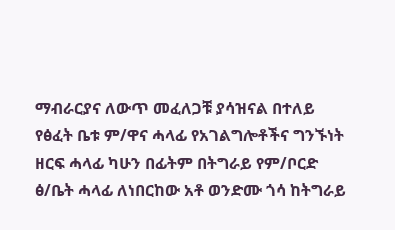ማብራርያና ለውጥ መፈለጋቹ ያሳዝናል በተለይ የፅፈት ቤቱ ም/ዋና ሓላፊ የአገልግሎቶችና ግንኙነት ዘርፍ ሓላፊ ካሁን በፊትም በትግራይ የም/ቦርድ ፅ/ቤት ሓላፊ ለነበርከው አቶ ወንድሙ ጎሳ ከትግራይ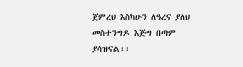ጀምረህ እስካሁን ለዓረና ያለህ መስተንግዶ እጅግ በጣም ያሳዝናል፡፡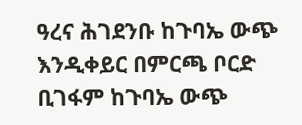ዓረና ሕገደንቡ ከጉባኤ ውጭ እንዲቀይር በምርጫ ቦርድ ቢገፋም ከጉባኤ ውጭ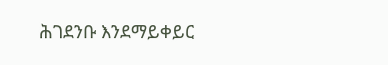ሕገደንቡ እንደማይቀይር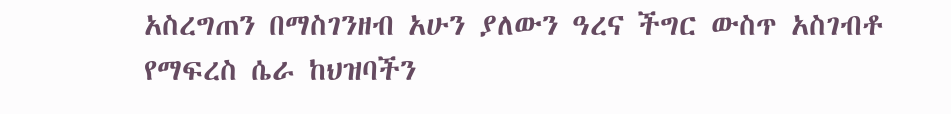አስረግጠን በማስገንዘብ አሁን ያለውን ዓረና ችግር ውስጥ አስገብቶ የማፍረስ ሴራ ከህዝባችን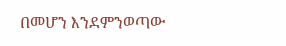በመሆን እንደምንወጣው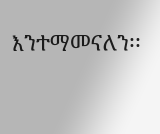እንተማመናለን፡፡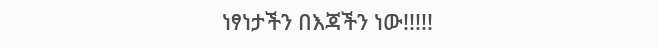ነፃነታችን በእጃችን ነው!!!!!